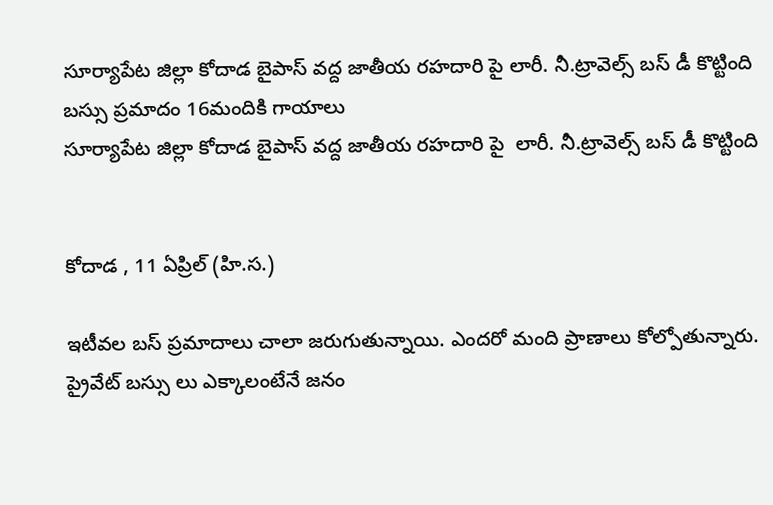సూర్యాపేట జిల్లా కోదాడ బైపాస్ వద్ద జాతీయ రహదారి పై లారీ. నీ.ట్రావెల్స్ బస్ డీ కొట్టింది
బస్సు ప్రమాదం 16మందికి గాయాలు
సూర్యాపేట జిల్లా కోదాడ బైపాస్ వద్ద జాతీయ రహదారి పై  లారీ. నీ.ట్రావెల్స్ బస్ డీ కొట్టింది


కోదాడ , 11 ఏప్రిల్ (హి.స.)

ఇటీవల బస్ ప్రమాదాలు చాలా జరుగుతున్నాయి. ఎందరో మంది ప్రాణాలు కోల్పోతున్నారు. ప్రైవేట్ బస్సు లు ఎక్కాలంటేనే జనం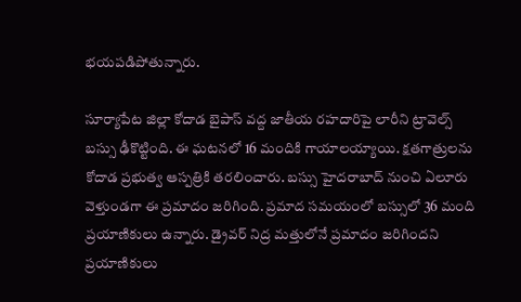భయపడిపోతున్నారు.

సూర్యాపేట జిల్లా కోదాడ బైపాస్ వద్ద జాతీయ రహదారిపై లారీని ట్రావెల్స్ బస్సు ఢీకొట్టింది. ఈ ఘటనలో 16 మందికి గాయాలయ్యాయి. క్షతగాత్రులను కోదాడ ప్రభుత్వ ఆస్పత్రికి తరలించారు. బస్సు హైదరాబాద్ నుంచి ఏలూరు వెళ్తుండగా ఈ ప్రమాదం జరిగింది. ప్రమాద సమయంలో బస్సులో 36 మంది ప్రయాణికులు ఉన్నారు. డ్రైవర్ నిద్ర మత్తులోనే ప్రమాదం జరిగిందని ప్రయాణికులు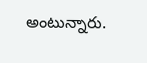అంటున్నారు.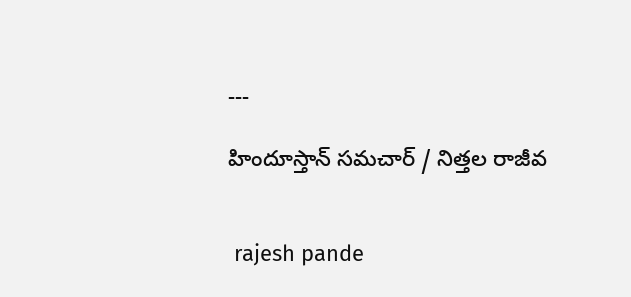---

హిందూస్తాన్ సమచార్ / నిత్తల రాజీవ


 rajesh pande